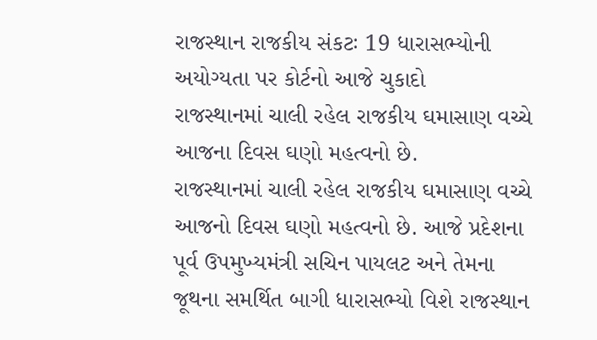રાજસ્થાન રાજકીય સંકટઃ 19 ધારાસભ્યોની અયોગ્યતા પર કોર્ટનો આજે ચુકાદો
રાજસ્થાનમાં ચાલી રહેલ રાજકીય ઘમાસાણ વચ્ચે આજના દિવસ ઘણો મહત્વનો છે.
રાજસ્થાનમાં ચાલી રહેલ રાજકીય ઘમાસાણ વચ્ચે આજનો દિવસ ઘણો મહત્વનો છે. આજે પ્રદેશના પૂર્વ ઉપમુખ્યમંત્રી સચિન પાયલટ અને તેમના જૂથના સમર્થિત બાગી ધારાસભ્યો વિશે રાજસ્થાન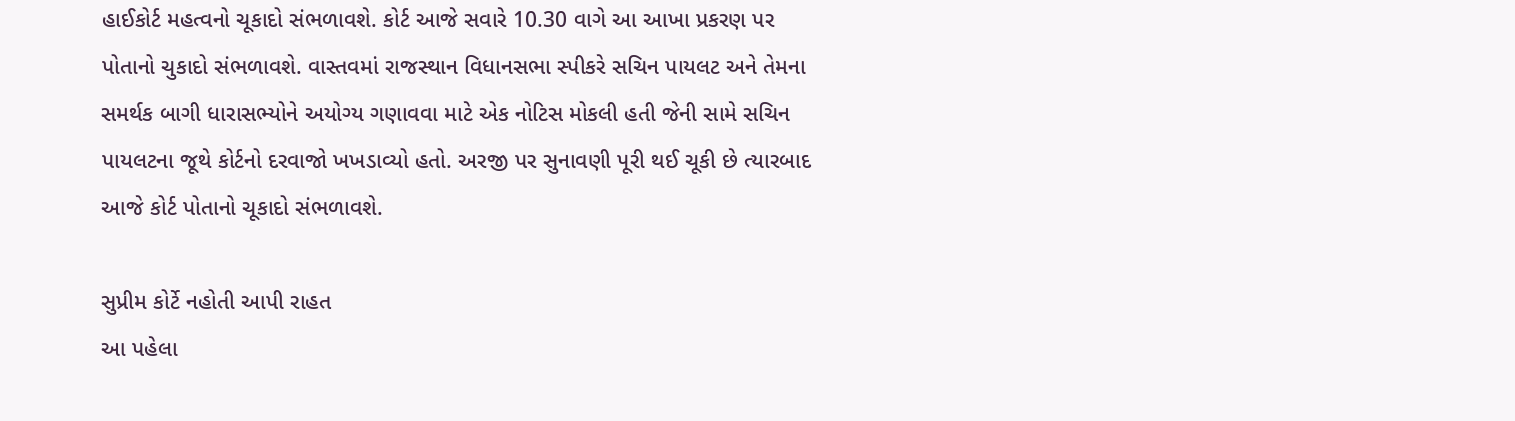હાઈકોર્ટ મહત્વનો ચૂકાદો સંભળાવશે. કોર્ટ આજે સવારે 10.30 વાગે આ આખા પ્રકરણ પર પોતાનો ચુકાદો સંભળાવશે. વાસ્તવમાં રાજસ્થાન વિધાનસભા સ્પીકરે સચિન પાયલટ અને તેમના સમર્થક બાગી ધારાસભ્યોને અયોગ્ય ગણાવવા માટે એક નોટિસ મોકલી હતી જેની સામે સચિન પાયલટના જૂથે કોર્ટનો દરવાજો ખખડાવ્યો હતો. અરજી પર સુનાવણી પૂરી થઈ ચૂકી છે ત્યારબાદ આજે કોર્ટ પોતાનો ચૂકાદો સંભળાવશે.

સુપ્રીમ કોર્ટે નહોતી આપી રાહત
આ પહેલા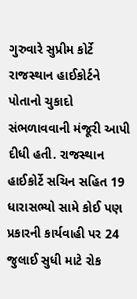ગુરુવારે સુપ્રીમ કોર્ટે રાજસ્થાન હાઈકોર્ટને પોતાનો ચુકાદો સંભળાવવાની મંજૂરી આપી દીધી હતી. રાજસ્થાન હાઈકોર્ટે સચિન સહિત 19 ધારાસભ્યો સામે કોઈ પણ પ્રકારની કાર્યવાહી પર 24 જુલાઈ સુધી માટે રોક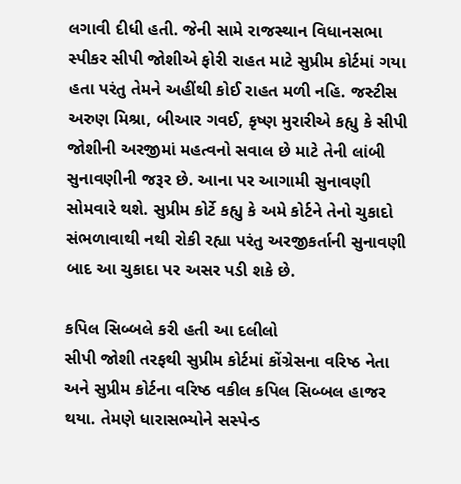લગાવી દીધી હતી. જેની સામે રાજસ્થાન વિધાનસભા સ્પીકર સીપી જોશીએ ફોરી રાહત માટે સુપ્રીમ કોર્ટમાં ગયા હતા પરંતુ તેમને અહીંથી કોઈ રાહત મળી નહિ. જસ્ટીસ અરુણ મિશ્રા, બીઆર ગવઈ, કૃષ્ણ મુરારીએ કહ્યુ કે સીપી જોશીની અરજીમાં મહત્વનો સવાલ છે માટે તેની લાંબી સુનાવણીની જરૂર છે. આના પર આગામી સુનાવણી સોમવારે થશે. સુપ્રીમ કોર્ટે કહ્યુ કે અમે કોર્ટને તેનો ચુકાદો સંભળાવાથી નથી રોકી રહ્યા પરંતુ અરજીકર્તાની સુનાવણી બાદ આ ચુકાદા પર અસર પડી શકે છે.

કપિલ સિબ્બલે કરી હતી આ દલીલો
સીપી જોશી તરફથી સુપ્રીમ કોર્ટમાં કોંગ્રેસના વરિષ્ઠ નેતા અને સુપ્રીમ કોર્ટના વરિષ્ઠ વકીલ કપિલ સિબ્બલ હાજર થયા. તેમણે ધારાસભ્યોને સસ્પેન્ડ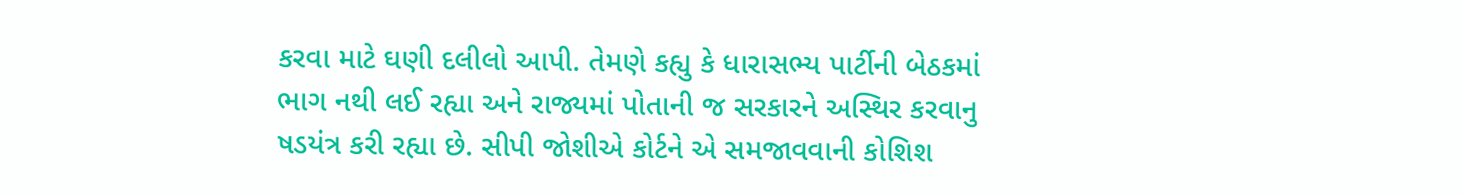કરવા માટે ઘણી દલીલો આપી. તેમણે કહ્યુ કે ધારાસભ્ય પાર્ટીની બેઠકમાં ભાગ નથી લઈ રહ્યા અને રાજ્યમાં પોતાની જ સરકારને અસ્થિર કરવાનુ ષડયંત્ર કરી રહ્યા છે. સીપી જોશીએ કોર્ટને એ સમજાવવાની કોશિશ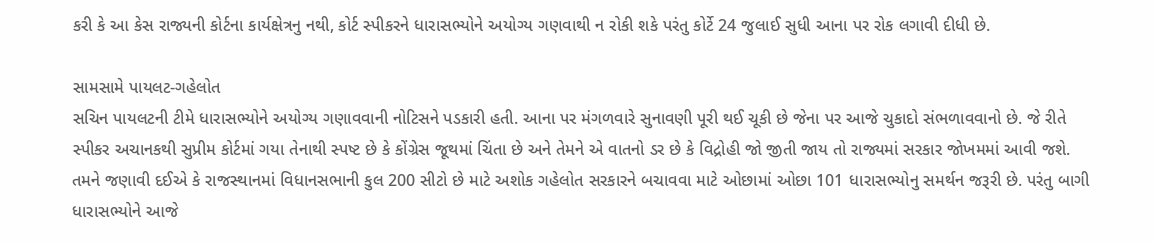કરી કે આ કેસ રાજ્યની કોર્ટના કાર્યક્ષેત્રનુ નથી, કોર્ટ સ્પીકરને ધારાસભ્યોને અયોગ્ય ગણવાથી ન રોકી શકે પરંતુ કોર્ટે 24 જુલાઈ સુધી આના પર રોક લગાવી દીધી છે.

સામસામે પાયલટ-ગહેલોત
સચિન પાયલટની ટીમે ધારાસભ્યોને અયોગ્ય ગણાવવાની નોટિસને પડકારી હતી. આના પર મંગળવારે સુનાવણી પૂરી થઈ ચૂકી છે જેના પર આજે ચુકાદો સંભળાવવાનો છે. જે રીતે સ્પીકર અચાનકથી સુપ્રીમ કોર્ટમાં ગયા તેનાથી સ્પષ્ટ છે કે કોંગ્રેસ જૂથમાં ચિંતા છે અને તેમને એ વાતનો ડર છે કે વિદ્રોહી જો જીતી જાય તો રાજ્યમાં સરકાર જોખમમાં આવી જશે. તમને જણાવી દઈએ કે રાજસ્થાનમાં વિધાનસભાની કુલ 200 સીટો છે માટે અશોક ગહેલોત સરકારને બચાવવા માટે ઓછામાં ઓછા 101 ધારાસભ્યોનુ સમર્થન જરૂરી છે. પરંતુ બાગી ધારાસભ્યોને આજે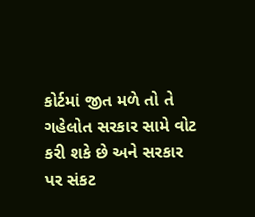કોર્ટમાં જીત મળે તો તે ગહેલોત સરકાર સામે વોટ કરી શકે છે અને સરકાર પર સંકટ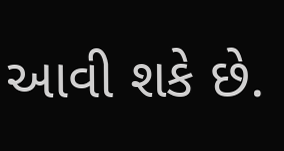આવી શકે છે.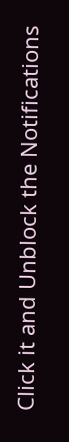Click it and Unblock the Notifications